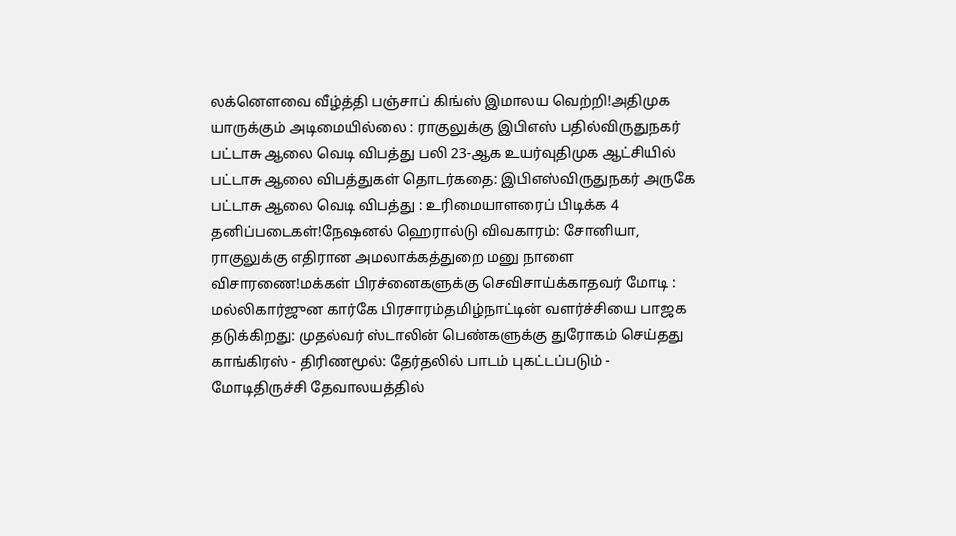லக்னௌவை வீழ்த்தி பஞ்சாப் கிங்ஸ் இமாலய வெற்றி!அதிமுக யாருக்கும் அடிமையில்லை : ராகுலுக்கு இபிஎஸ் பதில்விருதுநகர் பட்டாசு ஆலை வெடி விபத்து பலி 23-ஆக உயர்வுதிமுக ஆட்சியில் பட்டாசு ஆலை விபத்துகள் தொடர்கதை: இபிஎஸ்விருதுநகர் அருகே பட்டாசு ஆலை வெடி விபத்து : உரிமையாளரைப் பிடிக்க 4 தனிப்படைகள்!நேஷனல் ஹெரால்டு விவகாரம்: சோனியா, ராகுலுக்கு எதிரான அமலாக்கத்துறை மனு நாளை விசாரணை!மக்கள் பிரச்னைகளுக்கு செவிசாய்க்காதவர் மோடி : மல்லிகார்ஜுன கார்கே பிரசாரம்தமிழ்நாட்டின் வளர்ச்சியை பாஜக தடுக்கிறது: முதல்வர் ஸ்டாலின் பெண்களுக்கு துரோகம் செய்தது காங்கிரஸ் - திரிணமூல்: தேர்தலில் பாடம் புகட்டப்படும் - மோடிதிருச்சி தேவாலயத்தில்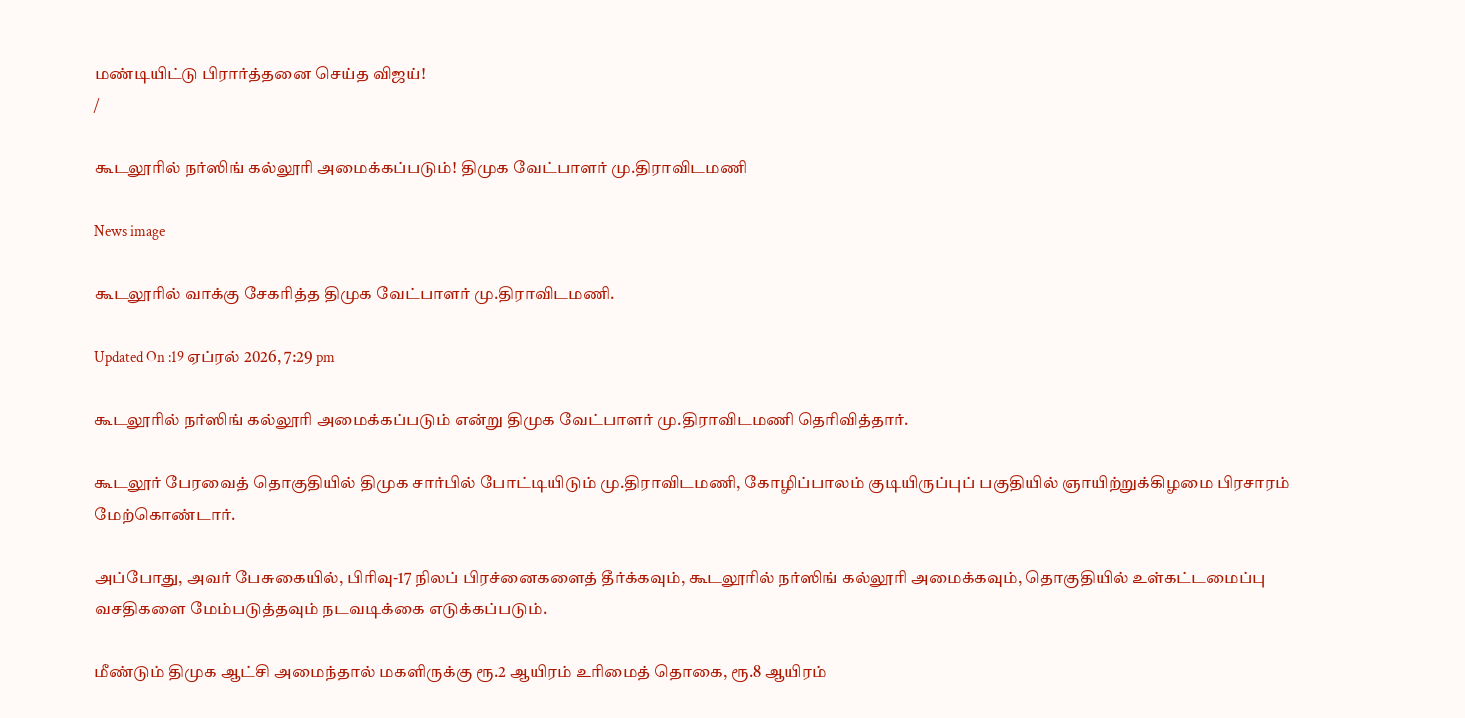மண்டியிட்டு பிரார்த்தனை செய்த விஜய்!
/

கூடலூரில் நர்ஸிங் கல்லூரி அமைக்கப்படும்! திமுக வேட்பாளர் மு.திராவிடமணி

News image

கூடலூரில் வாக்கு சேகரித்த திமுக வேட்பாளர் மு.திராவிடமணி.

Updated On :19 ஏப்ரல் 2026, 7:29 pm

கூடலூரில் நர்ஸிங் கல்லூரி அமைக்கப்படும் என்று திமுக வேட்பாளர் மு.திராவிடமணி தெரிவித்தார்.

கூடலூர் பேரவைத் தொகுதியில் திமுக சார்பில் போட்டியிடும் மு.திராவிடமணி, கோழிப்பாலம் குடியிருப்புப் பகுதியில் ஞாயிற்றுக்கிழமை பிரசாரம் மேற்கொண்டார்.

அப்போது, அவர் பேசுகையில், பிரிவு-17 நிலப் பிரச்னைகளைத் தீர்க்கவும், கூடலூரில் நர்ஸிங் கல்லூரி அமைக்கவும், தொகுதியில் உள்கட்டமைப்பு வசதிகளை மேம்படுத்தவும் நடவடிக்கை எடுக்கப்படும்.

மீண்டும் திமுக ஆட்சி அமைந்தால் மகளிருக்கு ரூ.2 ஆயிரம் உரிமைத் தொகை, ரூ.8 ஆயிரம்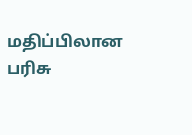மதிப்பிலான பரிசு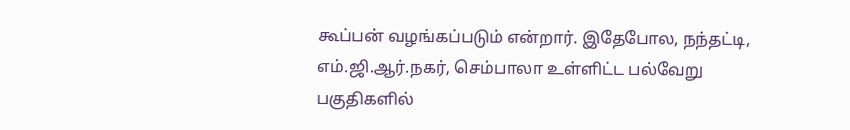கூப்பன் வழங்கப்படும் என்றார். இதேபோல, நந்தட்டி, எம்.ஜி.ஆர்.நகர், செம்பாலா உள்ளிட்ட பல்வேறு பகுதிகளில்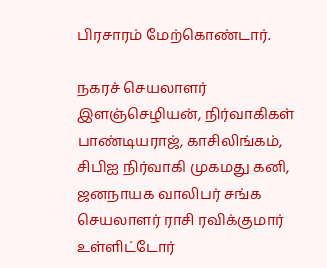பிரசாரம் மேற்கொண்டார்.

நகரச் செயலாளர் இளஞ்செழியன், நிர்வாகிகள் பாண்டியராஜ், காசிலிங்கம், சிபிஐ நிர்வாகி முகமது கனி, ஜனநாயக வாலிபர் சங்க செயலாளர் ராசி ரவிக்குமார் உள்ளிட்டோர்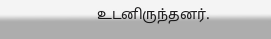உடனிருந்தனர்.